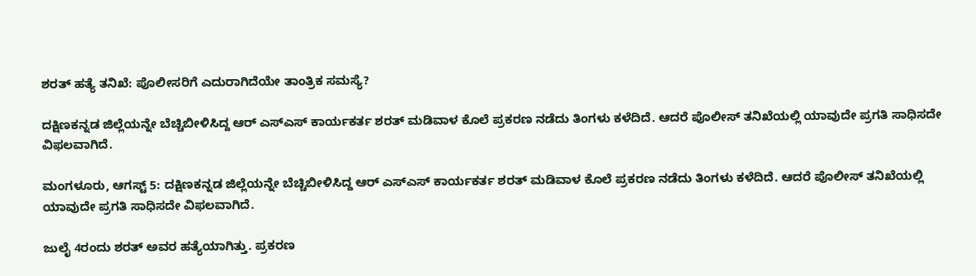ಶರತ್ ಹತ್ಯೆ ತನಿಖೆ: ಪೊಲೀಸರಿಗೆ ಎದುರಾಗಿದೆಯೇ ತಾಂತ್ರಿಕ ಸಮಸ್ಯೆ?

ದಕ್ಷಿಣಕನ್ನಡ ಜಿಲ್ಲೆಯನ್ನೇ ಬೆಚ್ಚಿಬೀಳಿಸಿದ್ದ ಆರ್ ಎಸ್ಎಸ್ ಕಾರ್ಯಕರ್ತ ಶರತ್ ಮಡಿವಾಳ ಕೊಲೆ ಪ್ರಕರಣ ನಡೆದು ತಿಂಗಳು ಕಳೆದಿದೆ. ಆದರೆ ಪೊಲೀಸ್ ತನಿಖೆಯಲ್ಲಿ ಯಾವುದೇ ಪ್ರಗತಿ ಸಾಧಿಸದೇ ವಿಫಲವಾಗಿದೆ.

ಮಂಗಳೂರು, ಆಗಸ್ಟ್ 5: ದಕ್ಷಿಣಕನ್ನಡ ಜಿಲ್ಲೆಯನ್ನೇ ಬೆಚ್ಚಿಬೀಳಿಸಿದ್ದ ಆರ್ ಎಸ್ಎಸ್ ಕಾರ್ಯಕರ್ತ ಶರತ್ ಮಡಿವಾಳ ಕೊಲೆ ಪ್ರಕರಣ ನಡೆದು ತಿಂಗಳು ಕಳೆದಿದೆ. ಆದರೆ ಪೊಲೀಸ್ ತನಿಖೆಯಲ್ಲಿ ಯಾವುದೇ ಪ್ರಗತಿ ಸಾಧಿಸದೇ ವಿಫಲವಾಗಿದೆ.

ಜುಲೈ 4ರಂದು ಶರತ್ ಅವರ ಹತ್ಯೆಯಾಗಿತ್ತು. ಪ್ರಕರಣ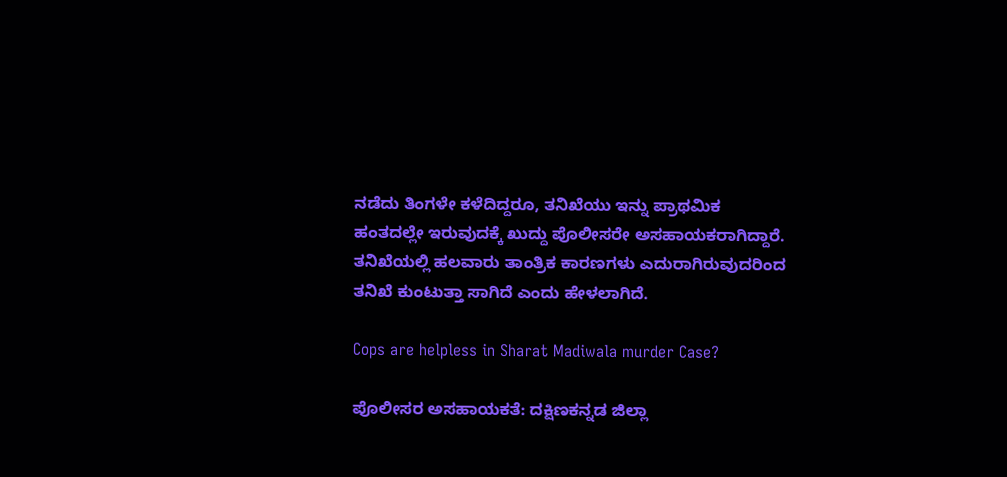ನಡೆದು ತಿಂಗಳೇ ಕಳೆದಿದ್ದರೂ, ತನಿಖೆಯು ಇನ್ನು ಪ್ರಾಥಮಿಕ ಹಂತದಲ್ಲೇ ಇರುವುದಕ್ಕೆ ಖುದ್ದು ಪೊಲೀಸರೇ ಅಸಹಾಯಕರಾಗಿದ್ದಾರೆ. ತನಿಖೆಯಲ್ಲಿ ಹಲವಾರು ತಾಂತ್ರಿಕ ಕಾರಣಗಳು ಎದುರಾಗಿರುವುದರಿಂದ ತನಿಖೆ ಕುಂಟುತ್ತಾ ಸಾಗಿದೆ ಎಂದು ಹೇಳಲಾಗಿದೆ.

Cops are helpless in Sharat Madiwala murder Case?

ಪೊಲೀಸರ ಅಸಹಾಯಕತೆ: ದಕ್ಷಿಣಕನ್ನಡ ಜಿಲ್ಲಾ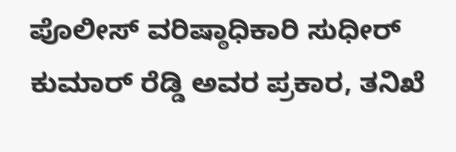ಪೊಲೀಸ್ ವರಿಷ್ಠಾಧಿಕಾರಿ ಸುಧೀರ್ ಕುಮಾರ್ ರೆಡ್ಡಿ ಅವರ ಪ್ರಕಾರ, ತನಿಖೆ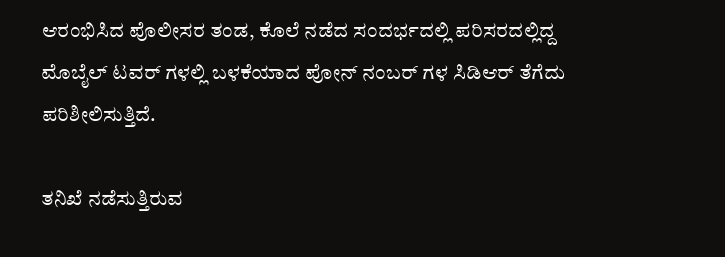ಆರಂಭಿಸಿದ ಪೊಲೀಸರ ತಂಡ, ಕೊಲೆ ನಡೆದ ಸಂದರ್ಭದಲ್ಲಿ ಪರಿಸರದಲ್ಲಿದ್ದ ಮೊಬೈಲ್ ಟವರ್ ಗಳಲ್ಲಿ ಬಳಕೆಯಾದ ಪೋನ್ ನಂಬರ್ ಗಳ ಸಿಡಿಆರ್ ತೆಗೆದು ಪರಿಶೀಲಿಸುತ್ತಿದೆ.

ತನಿಖೆ ನಡೆಸುತ್ತಿರುವ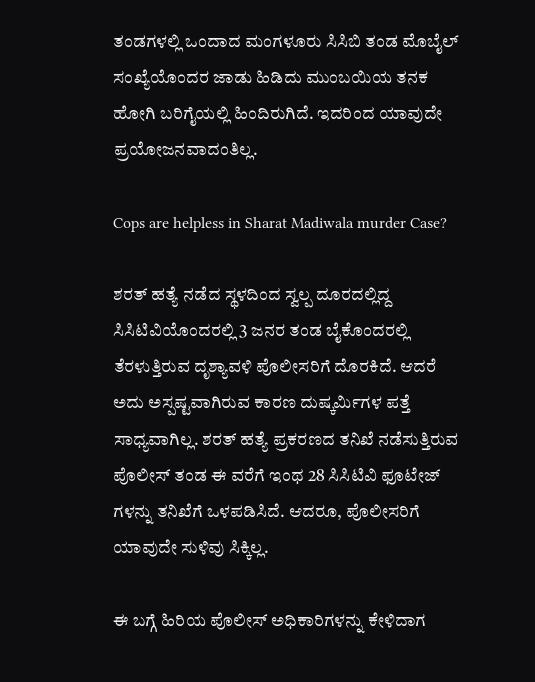ತಂಡಗಳಲ್ಲಿ ಒಂದಾದ ಮಂಗಳೂರು ಸಿಸಿಬಿ ತಂಡ ಮೊಬೈಲ್ ಸಂಖ್ಯೆಯೊಂದರ ಜಾಡು ಹಿಡಿದು ಮುಂಬಯಿಯ ತನಕ ಹೋಗಿ ಬರಿಗೈಯಲ್ಲಿ ಹಿಂದಿರುಗಿದೆ. ಇದರಿಂದ ಯಾವುದೇ ಪ್ರಯೋಜನವಾದಂತಿಲ್ಲ.

Cops are helpless in Sharat Madiwala murder Case?

ಶರತ್ ಹತ್ಯೆ ನಡೆದ ಸ್ಥಳದಿಂದ ಸ್ವಲ್ಪ ದೂರದಲ್ಲಿದ್ದ ಸಿಸಿಟಿವಿಯೊಂದರಲ್ಲಿ 3 ಜನರ ತಂಡ ಬೈಕೊಂದರಲ್ಲಿ ತೆರಳುತ್ತಿರುವ ದೃಶ್ಯಾವಳಿ ಪೊಲೀಸರಿಗೆ ದೊರಕಿದೆ. ಆದರೆ ಅದು ಅಸ್ಪಷ್ಟವಾಗಿರುವ ಕಾರಣ ದುಷ್ಕರ್ಮಿಗಳ ಪತ್ತೆ ಸಾಧ್ಯವಾಗಿಲ್ಲ. ಶರತ್ ಹತ್ಯೆ ಪ್ರಕರಣದ ತನಿಖೆ ನಡೆಸುತ್ತಿರುವ ಪೊಲೀಸ್ ತಂಡ ಈ ವರೆಗೆ ಇಂಥ 28 ಸಿಸಿಟಿವಿ ಫೂಟೇಜ್ ಗಳನ್ನು ತನಿಖೆಗೆ ಒಳಪಡಿಸಿದೆ. ಆದರೂ, ಪೊಲೀಸರಿಗೆ ಯಾವುದೇ ಸುಳಿವು ಸಿಕ್ಕಿಲ್ಲ.

ಈ ಬಗ್ಗೆ ಹಿರಿಯ ಪೊಲೀಸ್ ಅಧಿಕಾರಿಗಳನ್ನು ಕೇಳಿದಾಗ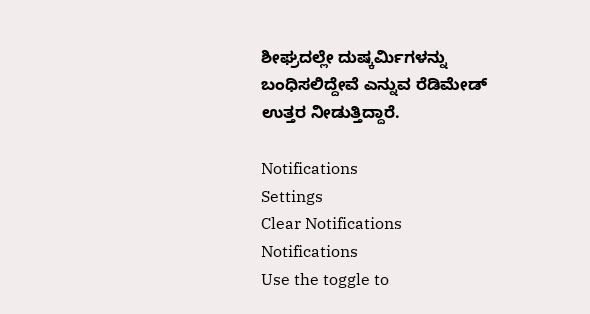ಶೀಘ್ರದಲ್ಲೇ ದುಷ್ಕರ್ಮಿಗಳನ್ನು ಬಂಧಿಸಲಿದ್ದೇವೆ ಎನ್ನುವ ರೆಡಿಮೇಡ್ ಉತ್ತರ ನೀಡುತ್ತಿದ್ದಾರೆ.

Notifications
Settings
Clear Notifications
Notifications
Use the toggle to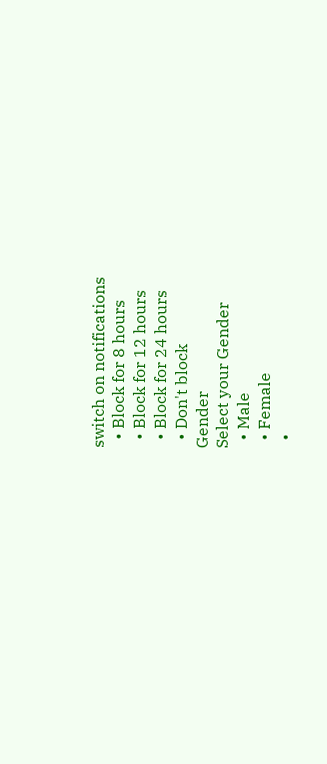switch on notifications
  • Block for 8 hours
  • Block for 12 hours
  • Block for 24 hours
  • Don't block
Gender
Select your Gender
  • Male
  • Female
  •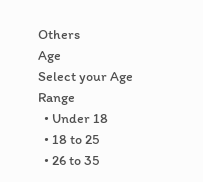Others
Age
Select your Age Range
  • Under 18
  • 18 to 25
  • 26 to 35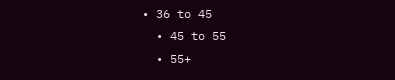• 36 to 45
  • 45 to 55
  • 55+